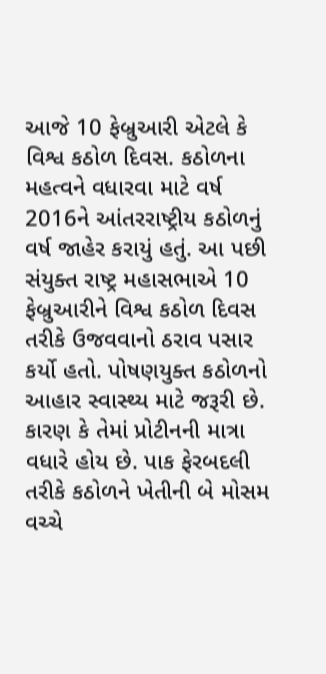આજે 10 ફેબ્રુઆરી એટલે કે વિશ્વ કઠોળ દિવસ. કઠોળના મહત્વને વધારવા માટે વર્ષ 2016ને આંતરરાષ્ટ્રીય કઠોળનું વર્ષ જાહેર કરાયું હતું. આ પછી સંયુક્ત રાષ્ટ્ર મહાસભાએ 10 ફેબ્રુઆરીને વિશ્વ કઠોળ દિવસ તરીકે ઉજવવાનો ઠરાવ પસાર કર્યો હતો. પોષણયુક્ત કઠોળનો આહાર સ્વાસ્થ્ય માટે જરૂરી છે. કારણ કે તેમાં પ્રોટીનની માત્રા વધારે હોય છે. પાક ફેરબદલી તરીકે કઠોળને ખેતીની બે મોસમ વચ્ચે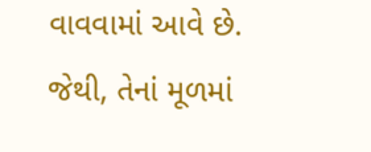વાવવામાં આવે છે. જેથી, તેનાં મૂળમાં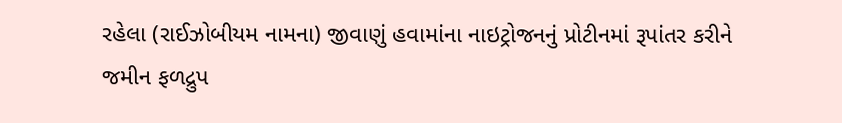રહેલા (રાઈઝોબીયમ નામના) જીવાણું હવામાંના નાઇટ્રોજનનું પ્રોટીનમાં રૂપાંતર કરીને જમીન ફળદ્રુપ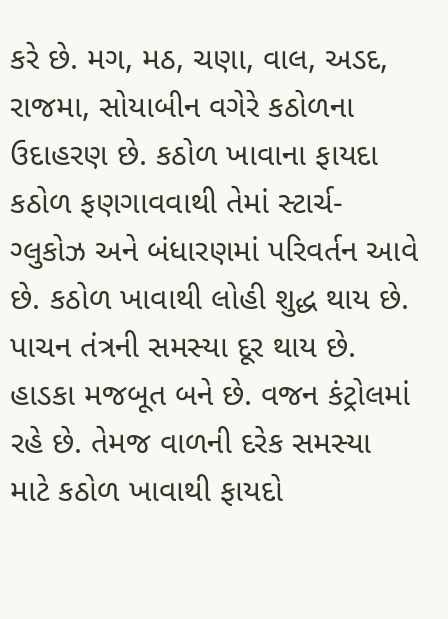કરે છે. મગ, મઠ, ચણા, વાલ, અડદ, રાજમા, સોયાબીન વગેરે કઠોળના ઉદાહરણ છે. કઠોળ ખાવાના ફાયદા કઠોળ ફણગાવવાથી તેમાં સ્ટાર્ચ-ગ્લુકોઝ અને બંધારણમાં પરિવર્તન આવે છે. કઠોળ ખાવાથી લોહી શુદ્ધ થાય છે. પાચન તંત્રની સમસ્યા દૂર થાય છે. હાડકા મજબૂત બને છે. વજન કંટ્રોલમાં રહે છે. તેમજ વાળની દરેક સમસ્યા માટે કઠોળ ખાવાથી ફાયદો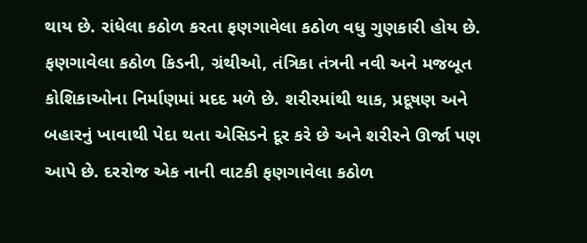થાય છે. રાંધેલા કઠોળ કરતા ફણગાવેલા કઠોળ વધુ ગુણકારી હોય છે. ફણગાવેલા કઠોળ કિડની, ગ્રંથીઓ, તંત્રિકા તંત્રની નવી અને મજબૂત કોશિકાઓના નિર્માણમાં મદદ મળે છે. શરીરમાંથી થાક, પ્રદૂષણ અને બહારનું ખાવાથી પેદા થતા એસિડને દૂર કરે છે અને શરીરને ઊર્જા પણ આપે છે. દરરોજ એક નાની વાટકી ફણગાવેલા કઠોળ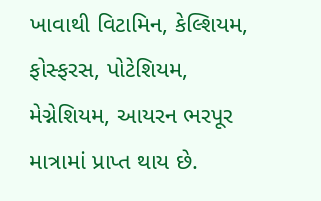ખાવાથી વિટામિન, કેલ્શિયમ, ફોસ્ફરસ, પોટેશિયમ, મેગ્નેશિયમ, આયરન ભરપૂર માત્રામાં પ્રાપ્ત થાય છે.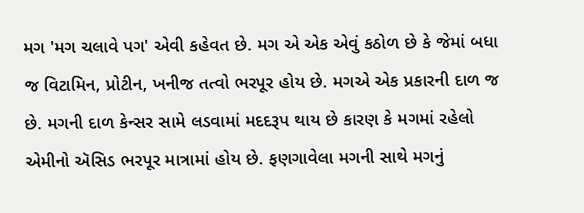મગ 'મગ ચલાવે પગ' એવી કહેવત છે. મગ એ એક એવું કઠોળ છે કે જેમાં બધા જ વિટામિન, પ્રોટીન, ખનીજ તત્વો ભરપૂર હોય છે. મગએ એક પ્રકારની દાળ જ છે. મગની દાળ કેન્સર સામે લડવામાં મદદરૂપ થાય છે કારણ કે મગમાં રહેલો એમીનો ઍસિડ ભરપૂર માત્રામાં હોય છે. ફણગાવેલા મગની સાથે મગનું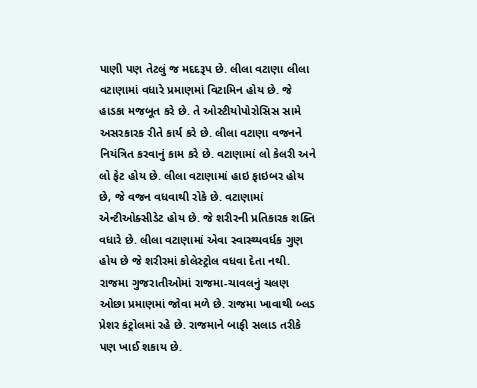પાણી પણ તેટલું જ મદદરૂપ છે. લીલા વટાણા લીલા વટાણામાં વધારે પ્રમાણમાં વિટામિન હોય છે. જે હાડકા મજબૂત કરે છે. તે ઓસ્ટીયોપોરોસિસ સામે અસરકારક રીતે કાર્ય કરે છે. લીલા વટાણા વજનને નિયંત્રિત કરવાનું કામ કરે છે. વટાણામાં લો કેલરી અને લો ફેટ હોય છે. લીલા વટાણામાં હાઇ ફાઇબર હોય છે, જે વજન વધવાથી રોકે છે. વટાણામાં એન્ટીઓક્સીડેટ હોય છે. જે શરીરની પ્રતિકારક શક્તિ વધારે છે. લીલા વટાણામાં એવા સ્વાસ્થ્યવર્ધક ગુણ હોય છે જે શરીરમાં કોલેસ્ટ્રોલ વધવા દેતા નથી. રાજમા ગુજરાતીઓમાં રાજમા-ચાવલનું ચલણ ઓછા પ્રમાણમાં જોવા મળે છે. રાજમા ખાવાથી બ્લડ પ્રેશર કંટ્રોલમાં રહે છે. રાજમાને બાફી સલાડ તરીકે પણ ખાઈ શકાય છે.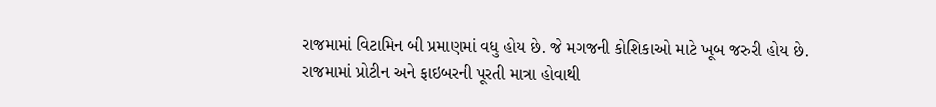રાજમામાં વિટામિન બી પ્રમાણમાં વધુ હોય છે. જે મગજની કોશિકાઓ માટે ખૂબ જરુરી હોય છે. રાજમામાં પ્રોટીન અને ફાઇબરની પૂરતી માત્રા હોવાથી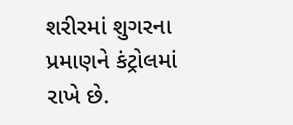શરીરમાં શુગરના પ્રમાણને કંટ્રોલમાં રાખે છે.